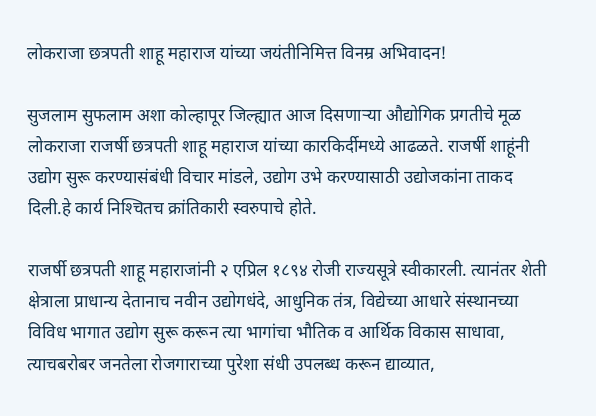लोकराजा छत्रपती शाहू महाराज यांच्या जयंतीनिमित्त विनम्र अभिवादन!

सुजलाम सुफलाम अशा कोल्हापूर जिल्ह्यात आज दिसणाऱ्या औद्योगिक प्रगतीचे मूळ लोकराजा राजर्षी छत्रपती शाहू महाराज यांच्या कारकिर्दीमध्ये आढळते. राजर्षी शाहूंनी उद्योग सुरू करण्यासंबंधी विचार मांडले, उद्योग उभे करण्यासाठी उद्योजकांना ताकद दिली.हे कार्य निश्‍चितच क्रांतिकारी स्वरुपाचे होते.

राजर्षी छत्रपती शाहू महाराजांनी २ एप्रिल १८९४ रोजी राज्यसूत्रे स्वीकारली. त्यानंतर शेती क्षेत्राला प्राधान्य देतानाच नवीन उद्योगधंदे, आधुनिक तंत्र, विद्येच्या आधारे संस्थानच्या विविध भागात उद्योग सुरू करून त्या भागांचा भौतिक व आर्थिक विकास साधावा, त्याचबरोबर जनतेला रोजगाराच्या पुरेशा संधी उपलब्ध करून द्याव्यात,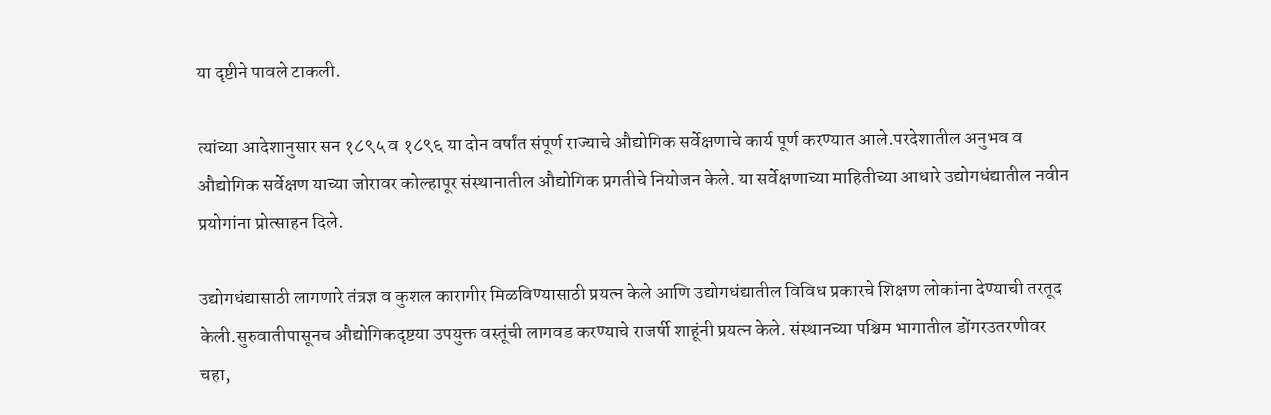या दृष्टीने पावले टाकली.

त्यांच्या आदेशानुसार सन १८९५ व १८९६ या दोन वर्षांत संपूर्ण राज्याचे औद्योगिक सर्वेक्षणाचे कार्य पूर्ण करण्यात आले.परदेशातील अनुभव व औद्योगिक सर्वेक्षण याच्या जोरावर कोल्हापूर संस्थानातील औद्योगिक प्रगतीचे नियोजन केले. या सर्वेक्षणाच्या माहितीच्या आधारे उद्योगधंद्यातील नवीन प्रयोगांना प्रोत्साहन दिले.

उद्योगधंद्यासाठी लागणारे तंत्रज्ञ व कुशल कारागीर मिळविण्यासाठी प्रयत्न केले आणि उद्योगधंद्यातील विविध प्रकारचे शिक्षण लोकांना देण्याची तरतूद केली.सुरुवातीपासूनच औद्योगिकदृष्टया उपयुक्त वस्तूंची लागवड करण्याचे राजर्षी शाहूंनी प्रयत्न केले. संस्थानच्या पश्चिम भागातील डोंगरउतरणीवर चहा,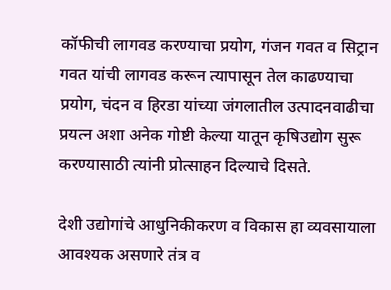कॉफीची लागवड करण्याचा प्रयोग, गंजन गवत व सिट्रान गवत यांची लागवड करून त्यापासून तेल काढण्याचा प्रयोग, चंदन व हिरडा यांच्या जंगलातील उत्पादनवाढीचा प्रयत्न अशा अनेक गोष्टी केल्या यातून कृषिउद्योग सुरू करण्यासाठी त्यांनी प्रोत्साहन दिल्याचे दिसते.

देशी उद्योगांचे आधुनिकीकरण व विकास हा व्यवसायाला आवश्यक असणारे तंत्र व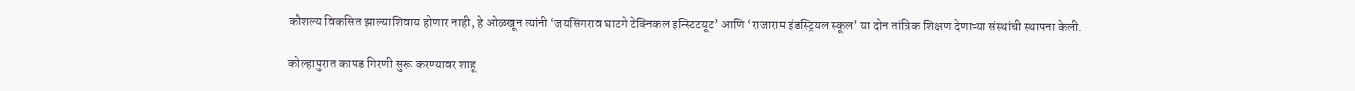कौशल्य विकसित झाल्याशिवाय होणार नाही, हे ओळखून त्यांनी ‘जयसिंगराव घाटगे टेक्निकल इन्स्टिटयूट’ आणि ‘राजाराम इंडस्ट्रियल स्कूल’ या दोन तांत्रिक शिक्षण देणाऱ्या संस्थांची स्थापना केली.

कोल्हापुरात कापड गिरणी सुरू करण्यावर शाहू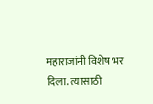महाराजांनी विशेष भर दिला. त्यासाठी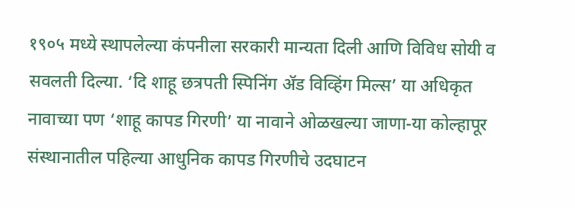१९०५ मध्ये स्थापलेल्या कंपनीला सरकारी मान्यता दिली आणि विविध सोयी व सवलती दिल्या. ‘दि शाहू छत्रपती स्पिनिंग ॲड विव्हिंग मिल्स’ या अधिकृत नावाच्या पण ‘शाहू कापड गिरणी’ या नावाने ओळखल्या जाणा-या कोल्हापूर संस्थानातील पहिल्या आधुनिक कापड गिरणीचे उदघाटन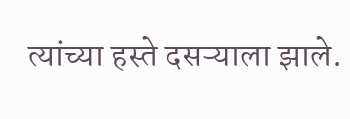त्यांच्या हस्ते दसऱ्याला झाले.